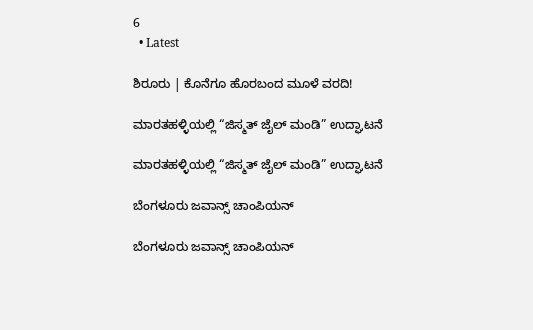6
  • Latest

ಶಿರೂರು | ಕೊನೆಗೂ ಹೊರಬಂದ ಮೂಳೆ ವರದಿ!

ಮಾರತಹಳ್ಳಿಯಲ್ಲಿ “ಜಿಸ್ಮತ್ ಜೈಲ್ ಮಂಡಿ” ಉದ್ಘಾಟನೆ

ಮಾರತಹಳ್ಳಿಯಲ್ಲಿ “ಜಿಸ್ಮತ್ ಜೈಲ್ ಮಂಡಿ” ಉದ್ಘಾಟನೆ

ಬೆಂಗಳೂರು ಜವಾನ್ಸ್ ಚಾಂಪಿಯನ್

ಬೆಂಗಳೂರು ಜವಾನ್ಸ್ ಚಾಂಪಿಯನ್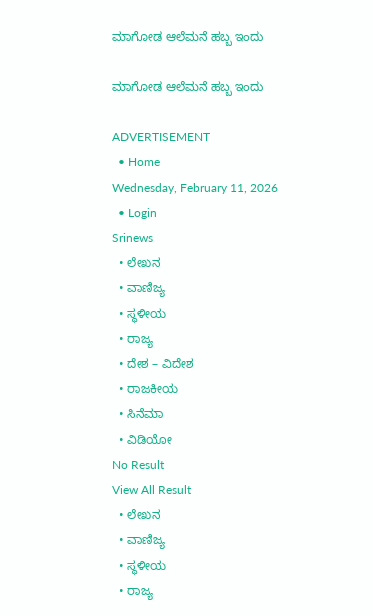ಮಾಗೋಡ ಆಲೆಮನೆ ಹಬ್ಬ ಇಂದು

ಮಾಗೋಡ ಆಲೆಮನೆ ಹಬ್ಬ ಇಂದು

ADVERTISEMENT
  • Home
Wednesday, February 11, 2026
  • Login
Srinews
  • ಲೇಖನ
  • ವಾಣಿಜ್ಯ
  • ಸ್ಥಳೀಯ
  • ರಾಜ್ಯ
  • ದೇಶ – ವಿದೇಶ
  • ರಾಜಕೀಯ
  • ಸಿನೆಮಾ
  • ವಿಡಿಯೋ
No Result
View All Result
  • ಲೇಖನ
  • ವಾಣಿಜ್ಯ
  • ಸ್ಥಳೀಯ
  • ರಾಜ್ಯ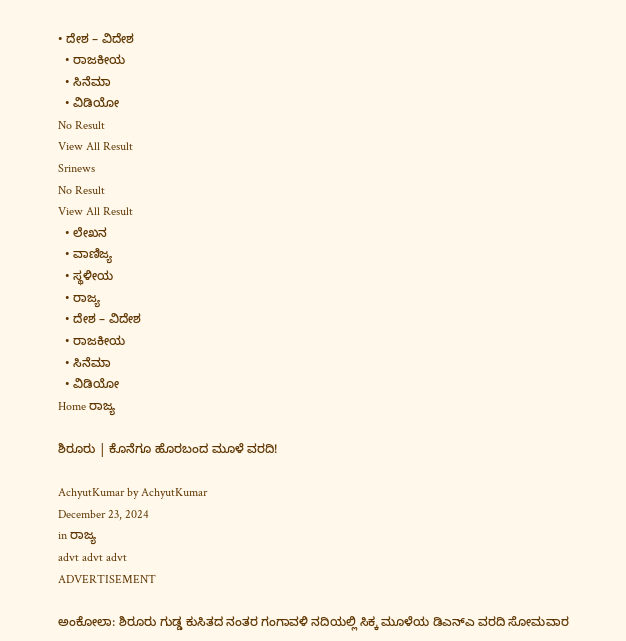• ದೇಶ – ವಿದೇಶ
  • ರಾಜಕೀಯ
  • ಸಿನೆಮಾ
  • ವಿಡಿಯೋ
No Result
View All Result
Srinews
No Result
View All Result
  • ಲೇಖನ
  • ವಾಣಿಜ್ಯ
  • ಸ್ಥಳೀಯ
  • ರಾಜ್ಯ
  • ದೇಶ – ವಿದೇಶ
  • ರಾಜಕೀಯ
  • ಸಿನೆಮಾ
  • ವಿಡಿಯೋ
Home ರಾಜ್ಯ

ಶಿರೂರು | ಕೊನೆಗೂ ಹೊರಬಂದ ಮೂಳೆ ವರದಿ!

AchyutKumar by AchyutKumar
December 23, 2024
in ರಾಜ್ಯ
advt advt advt
ADVERTISEMENT

ಅಂಕೋಲಾ: ಶಿರೂರು ಗುಡ್ಡ ಕುಸಿತದ ನಂತರ ಗಂಗಾವಳಿ ನದಿಯಲ್ಲಿ ಸಿಕ್ಕ ಮೂಳೆಯ ಡಿಎನ್‌ಎ ವರದಿ ಸೋಮವಾರ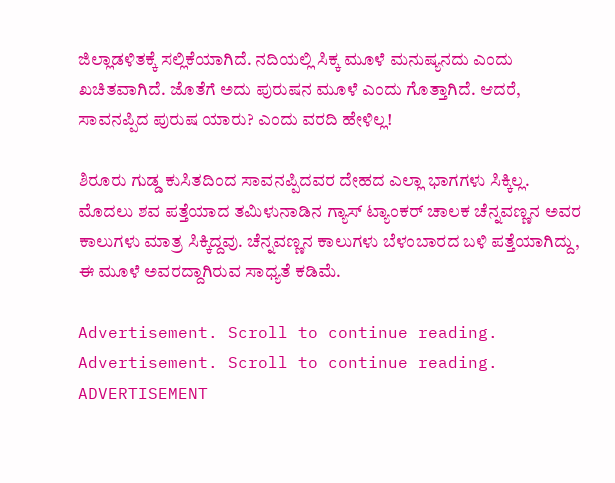ಜಿಲ್ಲಾಡಳಿತಕ್ಕೆ ಸಲ್ಲಿಕೆಯಾಗಿದೆ. ನದಿಯಲ್ಲಿ ಸಿಕ್ಕ ಮೂಳೆ ಮನುಷ್ಯನದು ಎಂದು ಖಚಿತವಾಗಿದೆ. ಜೊತೆಗೆ ಅದು ಪುರುಷನ ಮೂಳೆ ಎಂದು ಗೊತ್ತಾಗಿದೆ. ಆದರೆ, ಸಾವನಪ್ಪಿದ ಪುರುಷ ಯಾರು? ಎಂದು ವರದಿ ಹೇಳಿಲ್ಲ!

ಶಿರೂರು ಗುಡ್ಡ ಕುಸಿತದಿಂದ ಸಾವನಪ್ಪಿದವರ ದೇಹದ ಎಲ್ಲಾ ಭಾಗಗಳು ಸಿಕ್ಕಿಲ್ಲ. ಮೊದಲು ಶವ ಪತ್ತೆಯಾದ ತಮಿಳುನಾಡಿನ ಗ್ಯಾಸ್ ಟ್ಯಾಂಕರ್ ಚಾಲಕ ಚೆನ್ನವಣ್ಣನ ಅವರ ಕಾಲುಗಳು ಮಾತ್ರ ಸಿಕ್ಕಿದ್ದವು. ಚೆನ್ನವಣ್ಣನ ಕಾಲುಗಳು ಬೆಳಂಬಾರದ ಬಳಿ ಪತ್ತೆಯಾಗಿದ್ದು, ಈ ಮೂಳೆ ಅವರದ್ದಾಗಿರುವ ಸಾಧ್ಯತೆ ಕಡಿಮೆ.

Advertisement. Scroll to continue reading.
Advertisement. Scroll to continue reading.
ADVERTISEMENT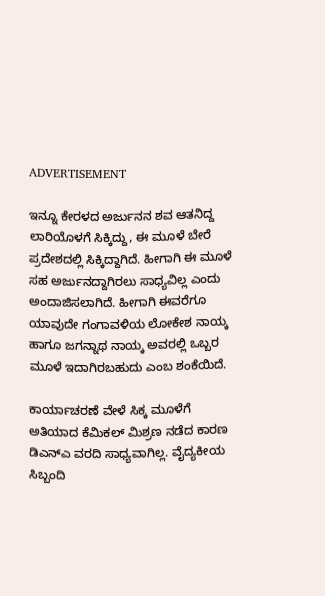ADVERTISEMENT

ಇನ್ನೂ ಕೇರಳದ ಅರ್ಜುನನ ಶವ ಆತನಿದ್ದ ಲಾರಿಯೊಳಗೆ ಸಿಕ್ಕಿದ್ದು, ಈ ಮೂಳೆ ಬೇರೆ ಪ್ರದೇಶದಲ್ಲಿ ಸಿಕ್ಕಿದ್ದಾಗಿದೆ. ಹೀಗಾಗಿ ಈ ಮೂಳೆ ಸಹ ಅರ್ಜುನದ್ದಾಗಿರಲು ಸಾಧ್ಯವಿಲ್ಲ ಎಂದು ಅಂದಾಜಿಸಲಾಗಿದೆ. ಹೀಗಾಗಿ ಈವರೆಗೂ ಯಾವುದೇ ಗಂಗಾವಳಿಯ ಲೋಕೇಶ ನಾಯ್ಕ ಹಾಗೂ ಜಗನ್ನಾಥ ನಾಯ್ಕ ಅವರಲ್ಲಿ ಒಬ್ಬರ ಮೂಳೆ ಇದಾಗಿರಬಹುದು ಎಂಬ ಶಂಕೆಯಿದೆ.

ಕಾರ್ಯಾಚರಣೆ ವೇಳೆ ಸಿಕ್ಕ ಮೂಳೆಗೆ ಅತಿಯಾದ ಕೆಮಿಕಲ್ ಮಿಶ್ರಣ ನಡೆದ ಕಾರಣ ಡಿಎನ್‌ಎ ವರದಿ ಸಾಧ್ಯವಾಗಿಲ್ಲ. ವೈದ್ಯಕೀಯ ಸಿಬ್ಬಂದಿ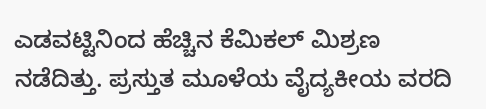ಎಡವಟ್ಟಿನಿಂದ ಹೆಚ್ಚಿನ ಕೆಮಿಕಲ್ ಮಿಶ್ರಣ ನಡೆದಿತ್ತು. ಪ್ರಸ್ತುತ ಮೂಳೆಯ ವೈದ್ಯಕೀಯ ವರದಿ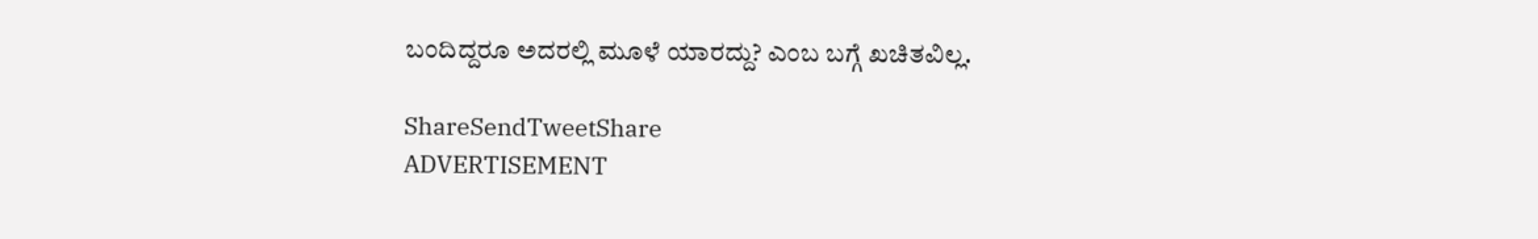ಬಂದಿದ್ದರೂ ಅದರಲ್ಲಿ ಮೂಳೆ ಯಾರದ್ದು? ಎಂಬ ಬಗ್ಗೆ ಖಚಿತವಿಲ್ಲ.

ShareSendTweetShare
ADVERTISEMENT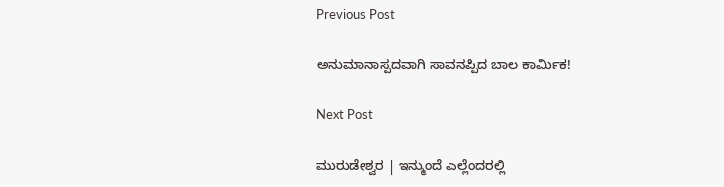Previous Post

ಅನುಮಾನಾಸ್ಪದವಾಗಿ ಸಾವನಪ್ಪಿದ ಬಾಲ ಕಾರ್ಮಿಕ!

Next Post

ಮುರುಡೇಶ್ವರ | ಇನ್ಮುಂದೆ ಎಲ್ಲೆಂದರಲ್ಲಿ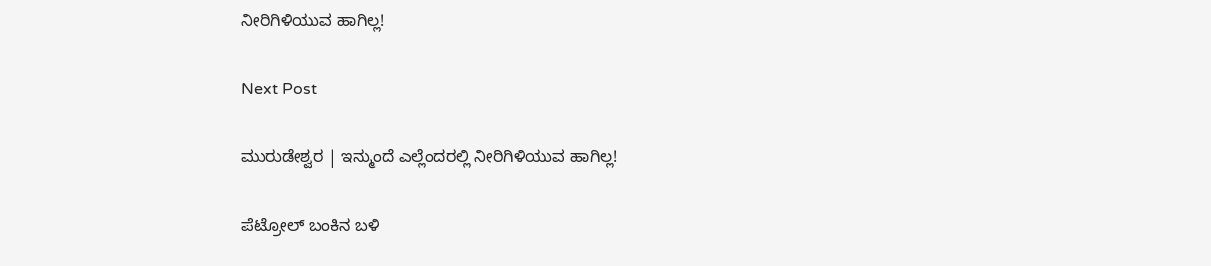ನೀರಿಗಿಳಿಯುವ ಹಾಗಿಲ್ಲ!

Next Post

ಮುರುಡೇಶ್ವರ | ಇನ್ಮುಂದೆ ಎಲ್ಲೆಂದರಲ್ಲಿ ನೀರಿಗಿಳಿಯುವ ಹಾಗಿಲ್ಲ!

ಪೆಟ್ರೋಲ್ ಬಂಕಿನ ಬಳಿ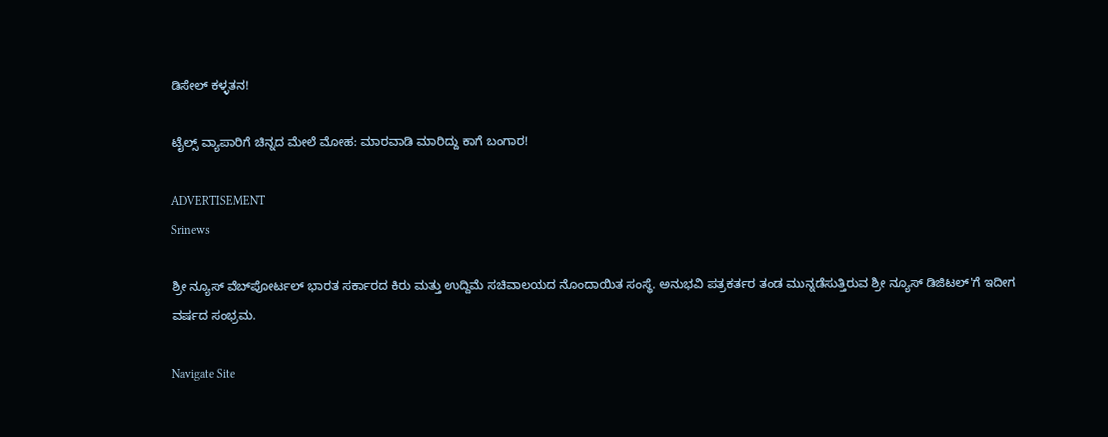ಡಿಸೇಲ್ ಕಳ್ಳತನ!

ಟೈಲ್ಸ್ ವ್ಯಾಪಾರಿಗೆ ಚಿನ್ನದ ಮೇಲೆ ಮೋಹ: ಮಾರವಾಡಿ ಮಾರಿದ್ದು ಕಾಗೆ ಬಂಗಾರ!

ADVERTISEMENT
Srinews

ಶ್ರೀ ನ್ಯೂಸ್ ವೆಬ್‌ಪೋರ್ಟಲ್ ಭಾರತ ಸರ್ಕಾರದ ಕಿರು ಮತ್ತು ಉದ್ದಿಮೆ ಸಚಿವಾಲಯದ ನೊಂದಾಯಿತ ಸಂಸ್ಥೆ. ಅನುಭವಿ ಪತ್ರಕರ್ತರ ತಂಡ ಮುನ್ನಡೆಸುತ್ತಿರುವ ಶ್ರೀ ನ್ಯೂಸ್ ಡಿಜಿಟಲ್'ಗೆ ಇದೀಗ ವರ್ಷದ ಸಂಭ್ರಮ.

Navigate Site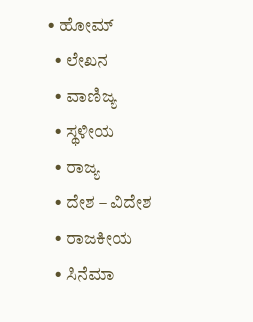• ಹೋಮ್
  • ಲೇಖನ
  • ವಾಣಿಜ್ಯ
  • ಸ್ಥಳೀಯ
  • ರಾಜ್ಯ
  • ದೇಶ – ವಿದೇಶ
  • ರಾಜಕೀಯ
  • ಸಿನೆಮಾ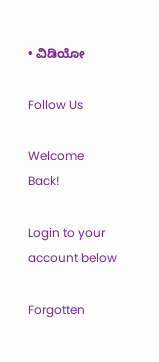• ವಿಡಿಯೋ

Follow Us

Welcome Back!

Login to your account below

Forgotten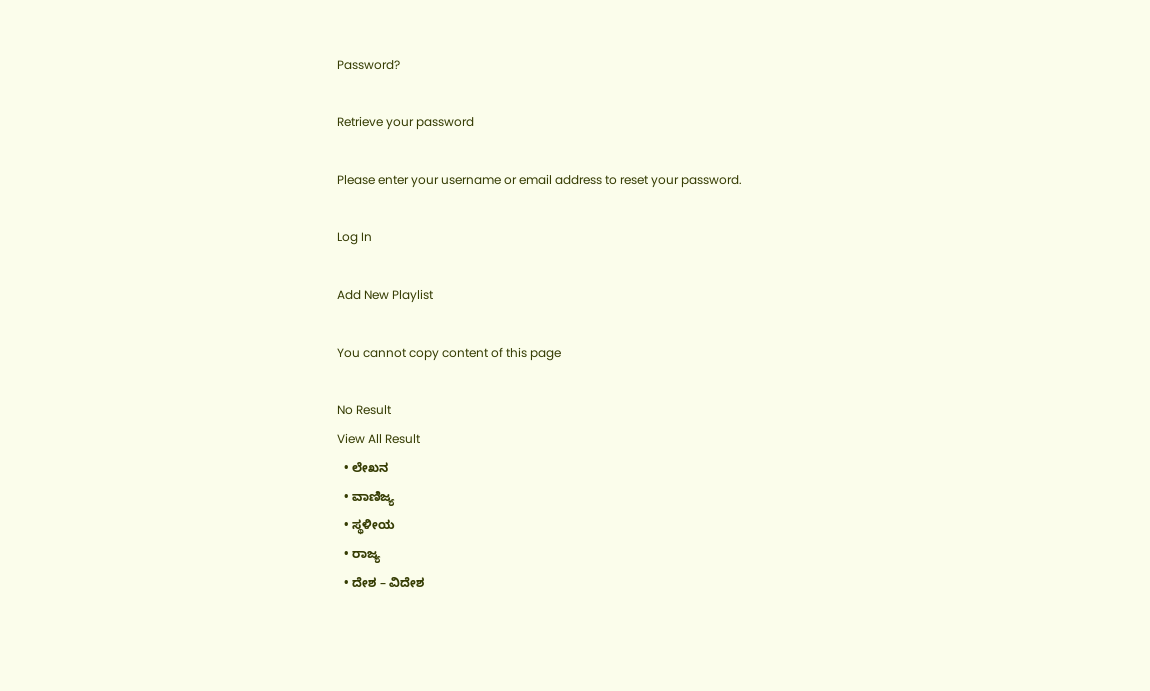Password?

Retrieve your password

Please enter your username or email address to reset your password.

Log In

Add New Playlist

You cannot copy content of this page

No Result
View All Result
  • ಲೇಖನ
  • ವಾಣಿಜ್ಯ
  • ಸ್ಥಳೀಯ
  • ರಾಜ್ಯ
  • ದೇಶ – ವಿದೇಶ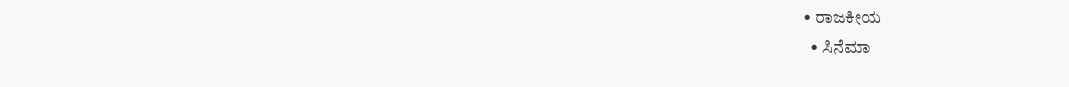• ರಾಜಕೀಯ
  • ಸಿನೆಮಾ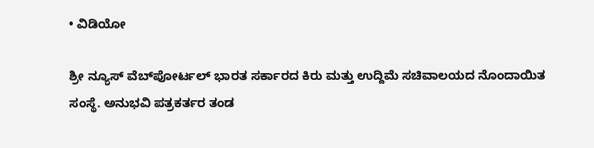• ವಿಡಿಯೋ

ಶ್ರೀ ನ್ಯೂಸ್ ವೆಬ್‌ಪೋರ್ಟಲ್ ಭಾರತ ಸರ್ಕಾರದ ಕಿರು ಮತ್ತು ಉದ್ದಿಮೆ ಸಚಿವಾಲಯದ ನೊಂದಾಯಿತ ಸಂಸ್ಥೆ. ಅನುಭವಿ ಪತ್ರಕರ್ತರ ತಂಡ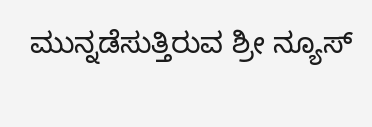ಮುನ್ನಡೆಸುತ್ತಿರುವ ಶ್ರೀ ನ್ಯೂಸ್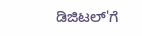ಡಿಜಿಟಲ್'ಗೆ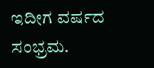ಇದೀಗ ವರ್ಷದ ಸಂಭ್ರಮ.